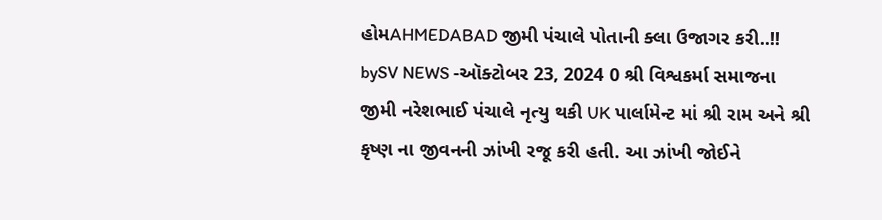હોમAHMEDABAD જીમી પંચાલે પોતાની ક્લા ઉજાગર કરી..!! bySV NEWS -ઑક્ટોબર 23, 2024 0 શ્રી વિશ્વકર્મા સમાજના જીમી નરેશભાઈ પંચાલે નૃત્યુ થકી UK પાર્લામેન્ટ માં શ્રી રામ અને શ્રી કૃષ્ણ ના જીવનની ઝાંખી રજૂ કરી હતી. આ ઝાંખી જોઈને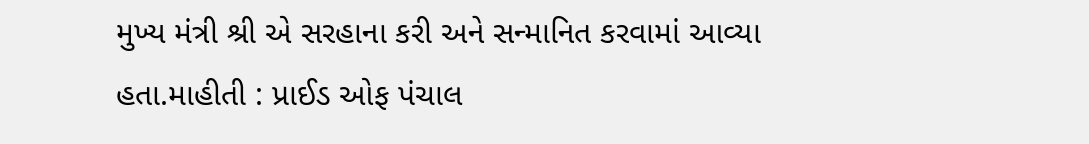મુખ્ય મંત્રી શ્રી એ સરહાના કરી અને સન્માનિત કરવામાં આવ્યા હતા.માહીતી : પ્રાઈડ ઓફ પંચાલ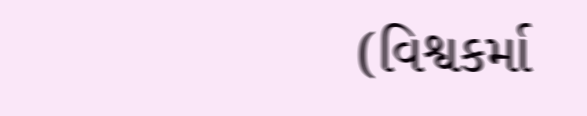(વિશ્વકર્મા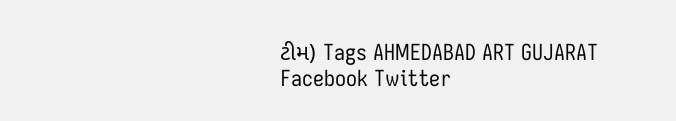ટીમ) Tags AHMEDABAD ART GUJARAT Facebook Twitter